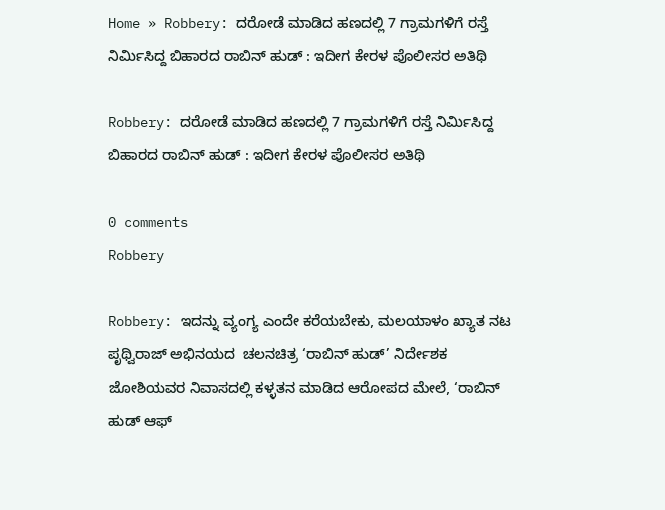Home » Robbery: ದರೋಡೆ ಮಾಡಿದ ಹಣದಲ್ಲಿ 7 ಗ್ರಾಮಗಳಿಗೆ ರಸ್ತೆ ನಿರ್ಮಿಸಿದ್ದ ಬಿಹಾರದ ರಾಬಿನ್ ಹುಡ್ : ಇದೀಗ ಕೇರಳ ಪೊಲೀಸರ ಅತಿಥಿ

Robbery: ದರೋಡೆ ಮಾಡಿದ ಹಣದಲ್ಲಿ 7 ಗ್ರಾಮಗಳಿಗೆ ರಸ್ತೆ ನಿರ್ಮಿಸಿದ್ದ ಬಿಹಾರದ ರಾಬಿನ್ ಹುಡ್ : ಇದೀಗ ಕೇರಳ ಪೊಲೀಸರ ಅತಿಥಿ

0 comments
Robbery

Robbery: ಇದನ್ನು ವ್ಯಂಗ್ಯ ಎಂದೇ ಕರೆಯಬೇಕು, ಮಲಯಾಳಂ ಖ್ಯಾತ ನಟ ಪೃಥ್ವಿರಾಜ್ ಅಭಿನಯದ  ಚಲನಚಿತ್ರ ‘ರಾಬಿನ್ ಹುಡ್’ ನಿರ್ದೇಶಕ ಜೋಶಿಯವರ ನಿವಾಸದಲ್ಲಿ ಕಳ್ಳತನ ಮಾಡಿದ ಆರೋಪದ ಮೇಲೆ, ‘ರಾಬಿನ್ ಹುಡ್ ಆಫ್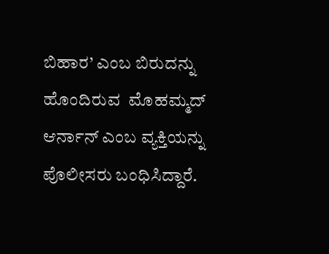ಬಿಹಾರ’ ಎಂಬ ಬಿರುದನ್ನು ಹೊಂದಿರುವ  ಮೊಹಮ್ಮದ್ ಆರ್ನಾನ್ ಎಂಬ ವ್ಯಕ್ತಿಯನ್ನು ಪೊಲೀಸರು ಬಂಧಿಸಿದ್ದಾರೆ.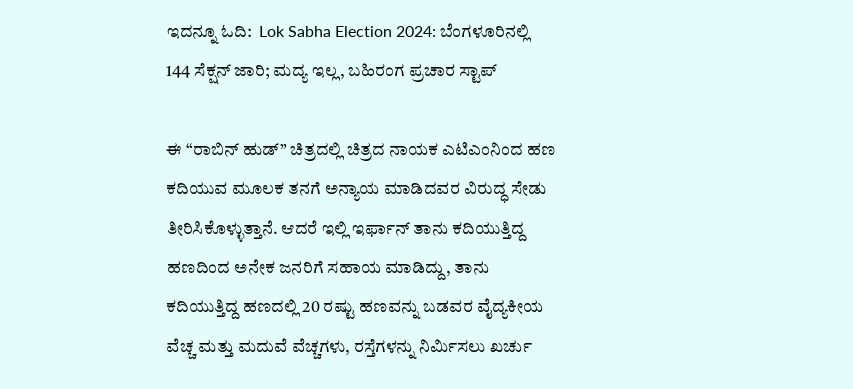ಇದನ್ನೂ ಓದಿ:  Lok Sabha Election 2024: ಬೆಂಗಳೂರಿನಲ್ಲಿ 144 ಸೆಕ್ಷನ್‌ ಜಾರಿ; ಮದ್ಯ ಇಲ್ಲ, ಬಹಿರಂಗ ಪ್ರಚಾರ ಸ್ಟಾಪ್ ‌

ಈ “ರಾಬಿನ್ ಹುಡ್” ಚಿತ್ರದಲ್ಲಿ ಚಿತ್ರದ ನಾಯಕ ಎಟಿಎಂನಿಂದ ಹಣ ಕದಿಯುವ ಮೂಲಕ ತನಗೆ ಅನ್ಯಾಯ ಮಾಡಿದವರ ವಿರುದ್ಧ ಸೇಡು ತೀರಿಸಿಕೊಳ್ಳುತ್ತಾನೆ. ಆದರೆ ಇಲ್ಲಿ ಇರ್ಫಾನ್ ತಾನು ಕದಿಯುತ್ತಿದ್ದ ಹಣದಿಂದ ಅನೇಕ ಜನರಿಗೆ ಸಹಾಯ ಮಾಡಿದ್ದು, ತಾನು ಕದಿಯುತ್ತಿದ್ದ ಹಣದಲ್ಲಿ 20 ರಷ್ಟು ಹಣವನ್ನು ಬಡವರ ವೈದ್ಯಕೀಯ ವೆಚ್ಚ ಮತ್ತು ಮದುವೆ ವೆಚ್ಚಗಳು, ರಸ್ತೆಗಳನ್ನು ನಿರ್ಮಿಸಲು ಖರ್ಚು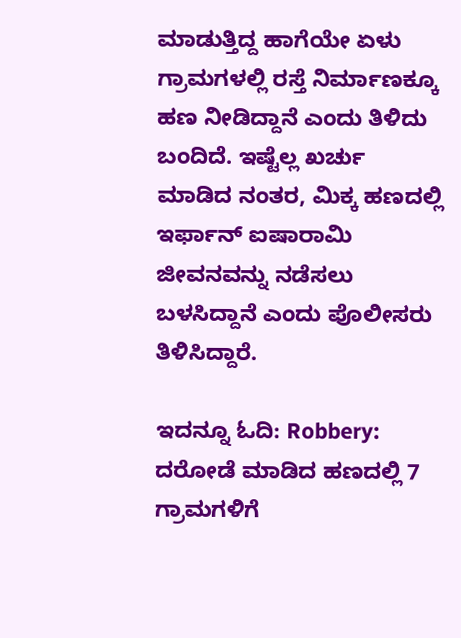ಮಾಡುತ್ತಿದ್ದ ಹಾಗೆಯೇ ಏಳು ಗ್ರಾಮಗಳಲ್ಲಿ ರಸ್ತೆ ನಿರ್ಮಾಣಕ್ಕೂ ಹಣ ನೀಡಿದ್ದಾನೆ ಎಂದು ತಿಳಿದು ಬಂದಿದೆ. ಇಷ್ಟೆಲ್ಲ ಖರ್ಚು ಮಾಡಿದ ನಂತರ, ಮಿಕ್ಕ ಹಣದಲ್ಲಿ ಇರ್ಫಾನ್ ಐಷಾರಾಮಿ ಜೀವನವನ್ನು ನಡೆಸಲು ಬಳಸಿದ್ದಾನೆ ಎಂದು ಪೊಲೀಸರು ತಿಳಿಸಿದ್ದಾರೆ.

ಇದನ್ನೂ ಓದಿ: Robbery: ದರೋಡೆ ಮಾಡಿದ ಹಣದಲ್ಲಿ 7 ಗ್ರಾಮಗಳಿಗೆ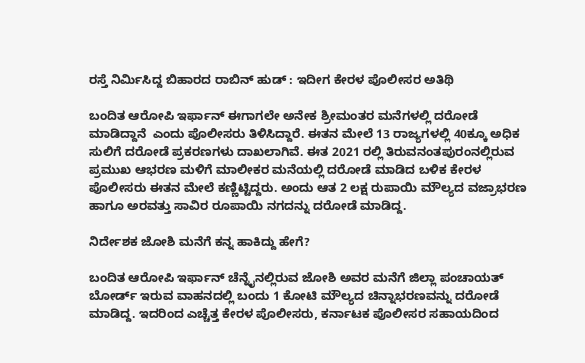ರಸ್ತೆ ನಿರ್ಮಿಸಿದ್ದ ಬಿಹಾರದ ರಾಬಿನ್ ಹುಡ್ : ಇದೀಗ ಕೇರಳ ಪೊಲೀಸರ ಅತಿಥಿ

ಬಂದಿತ ಆರೋಪಿ ಇರ್ಫಾನ್ ಈಗಾಗಲೇ ಅನೇಕ ಶ್ರೀಮಂತರ ಮನೆಗಳಲ್ಲಿ ದರೋಡೆ ಮಾಡಿದ್ದಾನೆ  ಎಂದು ಪೊಲೀಸರು ತಿಳಿಸಿದ್ದಾರೆ. ಈತನ ಮೇಲೆ 13 ರಾಜ್ಯಗಳಲ್ಲಿ 40ಕ್ಕೂ ಅಧಿಕ ಸುಲಿಗೆ ದರೋಡೆ ಪ್ರಕರಣಗಳು ದಾಖಲಾಗಿವೆ. ಈತ 2021 ರಲ್ಲಿ ತಿರುವನಂತಪುರಂನಲ್ಲಿರುವ ಪ್ರಮುಖ ಆಭರಣ ಮಳಿಗೆ ಮಾಲೀಕರ ಮನೆಯಲ್ಲಿ ದರೋಡೆ ಮಾಡಿದ ಬಳಿಕ ಕೇರಳ ಪೊಲೀಸರು ಈತನ ಮೇಲೆ ಕಣ್ಣಿಟ್ಟಿದ್ದರು. ಅಂದು ಆತ 2 ಲಕ್ಷ ರುಪಾಯಿ ಮೌಲ್ಯದ ವಜ್ರಾಭರಣ ಹಾಗೂ ಅರವತ್ತು ಸಾವಿರ ರೂಪಾಯಿ ನಗದನ್ನು ದರೋಡೆ ಮಾಡಿದ್ದ.

ನಿರ್ದೇಶಕ ಜೋಶಿ ಮನೆಗೆ ಕನ್ನ ಹಾಕಿದ್ದು ಹೇಗೆ?

ಬಂದಿತ ಆರೋಪಿ ಇರ್ಫಾನ್ ಚೆನ್ನೈನಲ್ಲಿರುವ ಜೋಶಿ ಅವರ ಮನೆಗೆ ಜಿಲ್ಲಾ ಪಂಚಾಯತ್ ಬೋರ್ಡ್ ಇರುವ ವಾಹನದಲ್ಲಿ ಬಂದು 1 ಕೋಟಿ ಮೌಲ್ಯದ ಚಿನ್ನಾಭರಣವನ್ನು ದರೋಡೆ ಮಾಡಿದ್ದ. ಇದರಿಂದ ಎಚ್ಚೆತ್ತ ಕೇರಳ ಪೊಲೀಸರು, ಕರ್ನಾಟಕ ಪೊಲೀಸರ ಸಹಾಯದಿಂದ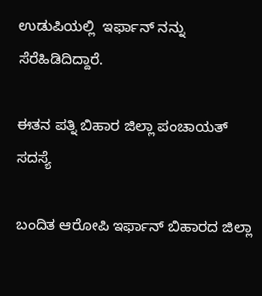ಉಡುಪಿಯಲ್ಲಿ  ಇರ್ಫಾನ್ ನನ್ನು ಸೆರೆಹಿಡಿದಿದ್ದಾರೆ.

ಈತನ ಪತ್ನಿ ಬಿಹಾರ ಜಿಲ್ಲಾ ಪಂಚಾಯತ್ ಸದಸ್ಯೆ

ಬಂದಿತ ಆರೋಪಿ ಇರ್ಫಾನ್ ಬಿಹಾರದ ಜಿಲ್ಲಾ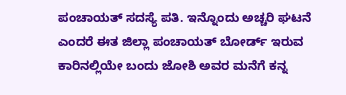ಪಂಚಾಯತ್ ಸದಸ್ಯೆ ಪತಿ. ಇನ್ನೊಂದು ಅಚ್ಚರಿ ಘಟನೆ ಎಂದರೆ ಈತ ಜಿಲ್ಲಾ ಪಂಚಾಯತ್ ಬೋರ್ಡ್ ಇರುವ ಕಾರಿನಲ್ಲಿಯೇ ಬಂದು ಜೋಶಿ ಅವರ ಮನೆಗೆ ಕನ್ನ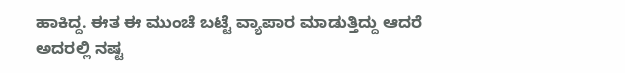ಹಾಕಿದ್ದ. ಈತ ಈ ಮುಂಚೆ ಬಟ್ಟೆ ವ್ಯಾಪಾರ ಮಾಡುತ್ತಿದ್ದು ಆದರೆ ಅದರಲ್ಲಿ ನಷ್ಟ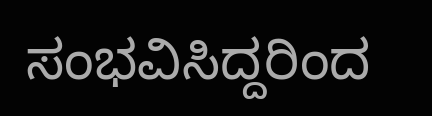ಸಂಭವಿಸಿದ್ದರಿಂದ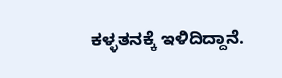ಕಳ್ಳತನಕ್ಕೆ ಇಳಿದಿದ್ದಾನೆ.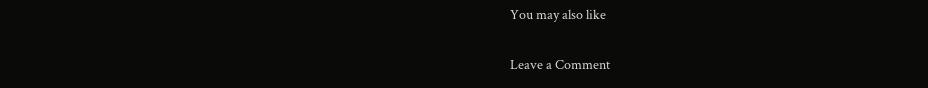You may also like

Leave a Comment